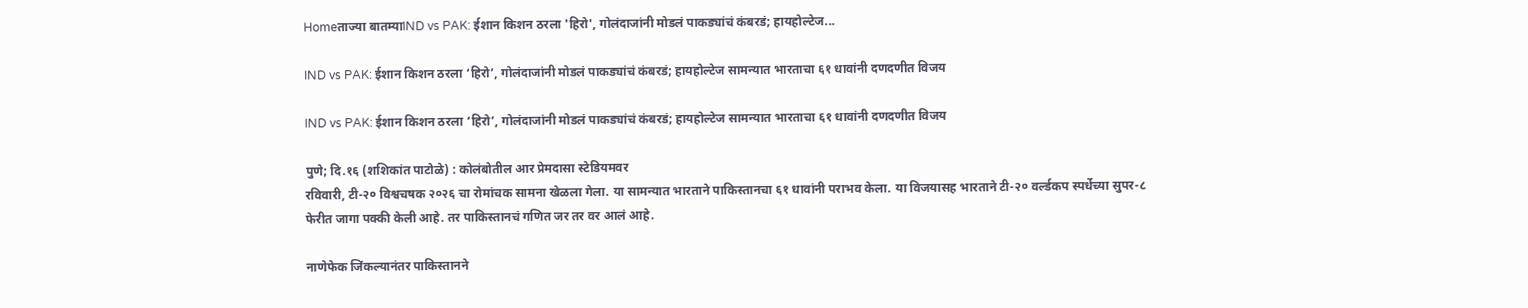Homeताज्या बातम्याIND vs PAK: ईशान किशन ठरला 'हिरो', गोलंदाजांनी मोडलं पाकड्यांचं कंबरडं; हायहोल्टेज...

IND vs PAK: ईशान किशन ठरला ‘हिरो’, गोलंदाजांनी मोडलं पाकड्यांचं कंबरडं; हायहोल्टेज सामन्यात भारताचा ६१ धावांनी दणदणीत विजय

IND vs PAK: ईशान किशन ठरला ‘हिरो’, गोलंदाजांनी मोडलं पाकड्यांचं कंबरडं; हायहोल्टेज सामन्यात भारताचा ६१ धावांनी दणदणीत विजय

पुणे; दि.१६ (शशिकांत पाटोळे) : कोलंबोतील आर प्रेमदासा स्टेडियमवर
रविवारी, टी-२० विश्वचषक २०२६ चा रोमांचक सामना खेळला गेला. या सामन्यात भारताने पाकिस्तानचा ६१ धावांनी पराभव केला. या विजयासह भारताने टी-२० वर्ल्डकप स्पर्धेच्या सुपर-८ फेरीत जागा पक्की केली आहे. तर पाकिस्तानचं गणित जर तर वर आलं आहे.

नाणेफेक जिंकल्यानंतर पाकिस्तानने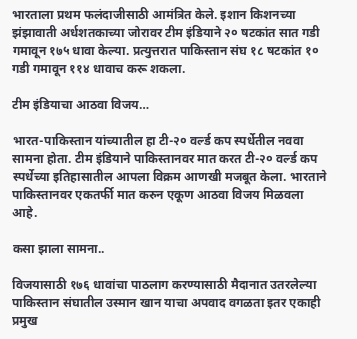भारताला प्रथम फलंदाजीसाठी आमंत्रित केले. इशान किशनच्या झंझावाती अर्धशतकाच्या जोरावर टीम इंडियाने २० षटकांत सात गडी गमावून १७५ धावा केल्या. प्रत्युत्तरात पाकिस्तान संघ १८ षटकांत १० गडी गमावून ११४ धावाच करू शकला.

टीम इंडियाचा आठवा विजय…

भारत-पाकिस्तान यांच्यातील हा टी-२० वर्ल्ड कप स्पर्धेतील नववा सामना होता. टीम इंडियाने पाकिस्तानवर मात करत टी-२० वर्ल्ड कप स्पर्धेच्या इतिहासातील आपला विक्रम आणखी मजबूत केला. भारताने पाकिस्तानवर एकतर्फी मात करुन एकूण आठवा विजय मिळवला आहे.

कसा झाला सामना..

विजयासाठी १७६ धावांचा पाठलाग करण्यासाठी मैदानात उतरलेल्या पाकिस्तान संघातील उस्मान खान याचा अपवाद वगळता इतर एकाही प्रमुख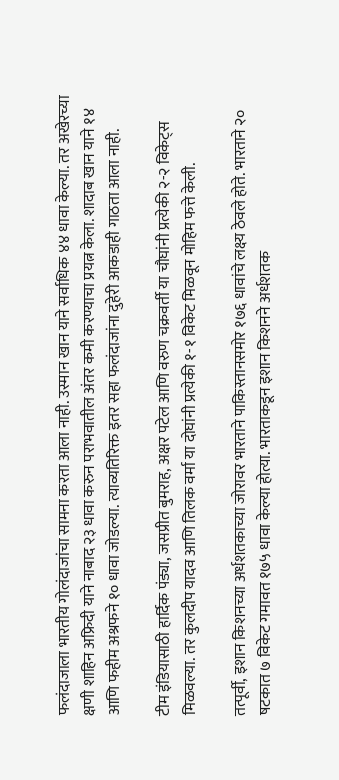फलंदाजाला भारतीय गोलंदाजांचा सामना करता आला नाही. उस्मान खान याने सर्वाधिक ४४ धावा केल्या. तर अखेरच्या क्षणी शाहिन अफ्रिदी याने नाबाद २३ धावा करुन पराभवातील अंतर कमी करण्याचा प्रयत्न केला. शादाब खान याने १४ आणि फहीम अश्रफने १० धावा जोडल्या. त्याव्यतिरिक्त इतर सहा फलंदाजांना दुहेरी आकडाही गाठता आला नाही.

टीम इंडियासाठी हार्दिक पंड्या, जसप्रीत बुमराह, अक्षर पटेल आणि वरुण चक्रवर्ती या चौघांनी प्रत्येकी २-२ विकेट्स मिळवल्या. तर कुलदीप यादव आणि तिलक वर्मा या दोघांनी प्रत्येकी १-१ विकेट मिळवून मोहिम फत्ते केली.

तत्पूर्वी, इशान किशनच्या अर्धशतकाच्या जोरावर भारताने पाकिस्तानसमोर १७६ धावांचे लक्ष्य ठेवले होते. भारताने २० षटकात ७ विकेट गमावत १७५ धावा केल्या होत्या. भारताकडून इशान किशनने अर्धशतक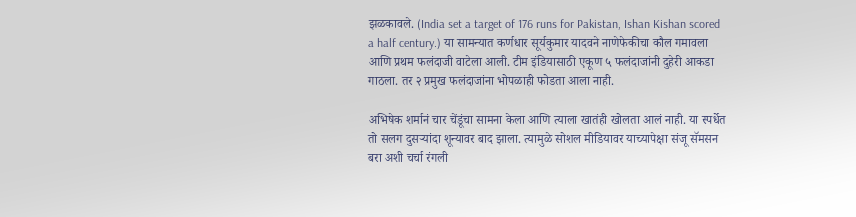झळकावले. (India set a target of 176 runs for Pakistan, Ishan Kishan scored a half century.) या सामन्यात कर्णधार सूर्यकुमार यादवने नाणेफेकीचा कौल गमावला आणि प्रथम फलंदाजी वाटेला आली. टीम इंडियासाठी एकूण ५ फलंदाजांनी दुहेरी आकडा गाठला. तर २ प्रमुख फलंदाजांना भोपळाही फोडता आला नाही.

अभिषेक शर्मानं चार चेंडूंचा सामना केला आणि त्याला खातंही खोलता आलं नाही. या स्पर्धेत तो सलग दुसऱ्यांदा शून्यावर बाद झाला. त्यामुळे सोशल मीडियावर याच्यापेक्षा संजू सॅमसन बरा अशी चर्चा रंगली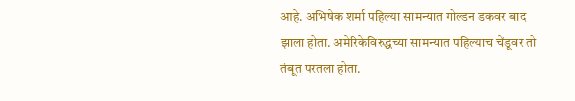आहे. अभिषेक शर्मा पहिल्या सामन्यात गोल्डन डकवर बाद झाला होता. अमेरिकेविरुद्धच्या सामन्यात पहिल्याच चेंडूवर तो तंबूत परतला होता.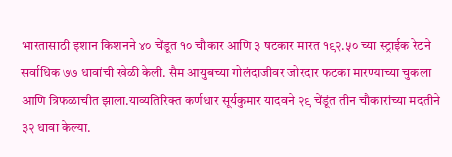भारतासाठी इशान किशनने ४० चेंडूत १० चौकार आणि ३ षटकार मारत १९२.५० च्या स्ट्राईक रेटने सर्वाधिक ७७ धावांची खेळी केली. सैम आयुबच्या गोलंदाजीवर जोरदार फटका मारण्याच्या चुकला आणि त्रिफळाचीत झाला.याव्यतिरिक्त कर्णधार सूर्यकुमार यादवने २९ चेंडूंत तीन चौकारांच्या मदतीने ३२ धावा केल्या.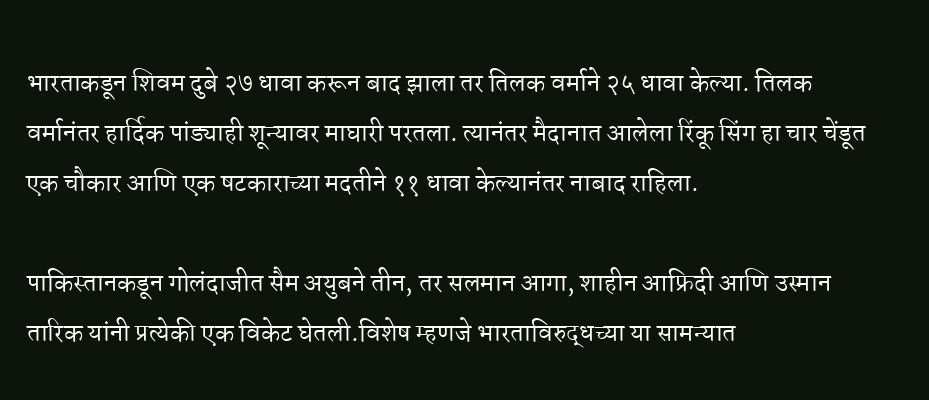भारताकडून शिवम दुबे २७ धावा करून बाद झाला तर तिलक वर्माने २५ धावा केल्या. तिलक वर्मानंतर हार्दिक पांड्याही शून्यावर माघारी परतला. त्यानंतर मैदानात आलेला रिंकू सिंग हा चार चेंडूत एक चौकार आणि एक षटकाराच्या मदतीने ११ धावा केल्यानंतर नाबाद राहिला.

पाकिस्तानकडून गोलंदाजीत सैम अयुबने तीन, तर सलमान आगा, शाहीन आफ्रिदी आणि उस्मान तारिक यांनी प्रत्येकी एक विकेट घेतली.विशेष म्हणजे भारताविरुद्धच्या या सामन्यात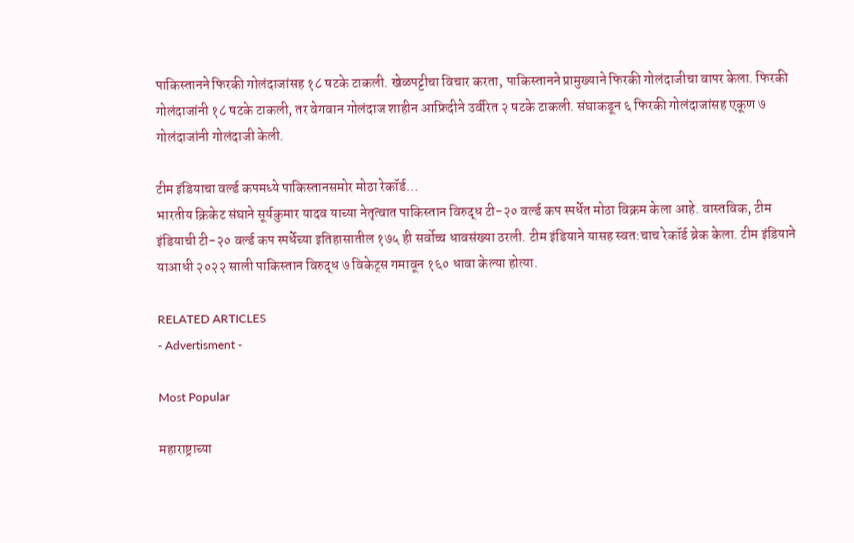पाकिस्तानने फिरकी गोलंदाजांसह १८ षटके टाकली. खेळपट्टीचा विचार करता, पाकिस्तानने प्रामुख्याने फिरकी गोलंदाजीचा वापर केला. फिरकी गोलंदाजांनी १८ षटके टाकली, तर वेगवान गोलंदाज शाहीन आफ्रिदीने उर्वरित २ षटके टाकली. संघाकडून ६ फिरकी गोलंदाजांसह एकूण ७ गोलंदाजांनी गोलंदाजी केली.

टीम इंडियाचा वर्ल्ड कपमध्ये पाकिस्तानसमोर मोठा रेकॉर्ड…
भारतीय क्रिकेट संघाने सूर्यकुमार यादव याच्या नेतृत्वात पाकिस्तान विरुद्ध टी-२० वर्ल्ड कप स्पर्धेत मोठा विक्रम केला आहे. वास्तविक, टीम इंडियाची टी-२० वर्ल्ड कप स्पर्धेच्या इतिहासातील १७५ ही सर्वोच्च धावसंख्या ठरली. टीम इंडियाने यासह स्वत:चाच रेकॉर्ड ब्रेक केला. टीम इंडियाने याआधी २०२२ साली पाकिस्तान विरुद्ध ७ विकेट्स गमावून १६० धावा केल्या होत्या.

RELATED ARTICLES
- Advertisment -

Most Popular

महाराष्ट्राच्या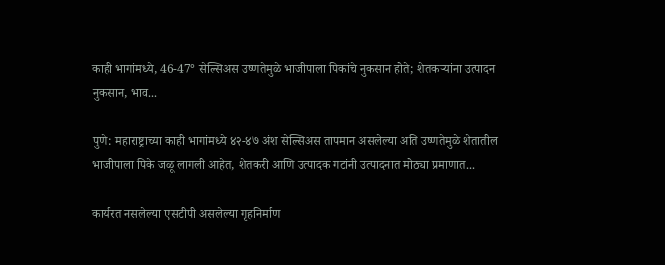काही भागांमध्ये, 46-47° सेल्सिअस उष्णतेमुळे भाजीपाला पिकांचे नुकसान होते; शेतकऱ्यांना उत्पादन नुकसान, भाव...

पुणे: महाराष्ट्राच्या काही भागांमध्ये ४२-४७ अंश सेल्सिअस तापमान असलेल्या अति उष्णतेमुळे शेतातील भाजीपाला पिके जळू लागली आहेत, शेतकरी आणि उत्पादक गटांनी उत्पादनात मोठ्या प्रमाणात...

कार्यरत नसलेल्या एसटीपी असलेल्या गृहनिर्माण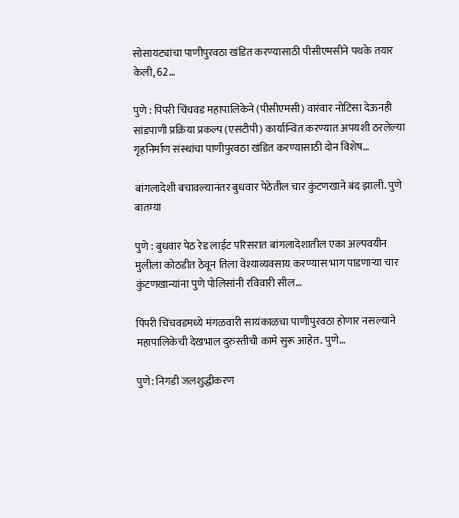सोसायट्यांचा पाणीपुरवठा खंडित करण्यासाठी पीसीएमसीने पथके तयार केली, 62...

पुणे : पिंपरी चिंचवड महापालिकेने (पीसीएमसी) वारंवार नोटिसा देऊनही सांडपाणी प्रक्रिया प्रकल्प (एसटीपी) कार्यान्वित करण्यात अपयशी ठरलेल्या गृहनिर्माण संस्थांचा पाणीपुरवठा खंडित करण्यासाठी दोन विशेष...

बांगलादेशी बचावल्यानंतर बुधवार पेठेतील चार कुंटणखाने बंद झाली. पुणे बातम्या

पुणे : बुधवार पेठ रेड लाईट परिसरात बांगलादेशातील एका अल्पवयीन मुलीला कोठडीत ठेवून तिला वेश्याव्यवसाय करण्यास भाग पाडणाऱ्या चार कुंटणखान्यांना पुणे पोलिसांनी रविवारी सील...

पिंपरी चिंचवडमध्ये मंगळवारी सायंकाळचा पाणीपुरवठा होणार नसल्याने महापालिकेची देखभाल दुरुस्तीची कामे सुरू आहेत. पुणे...

पुणे: निगडी जलशुद्धीकरण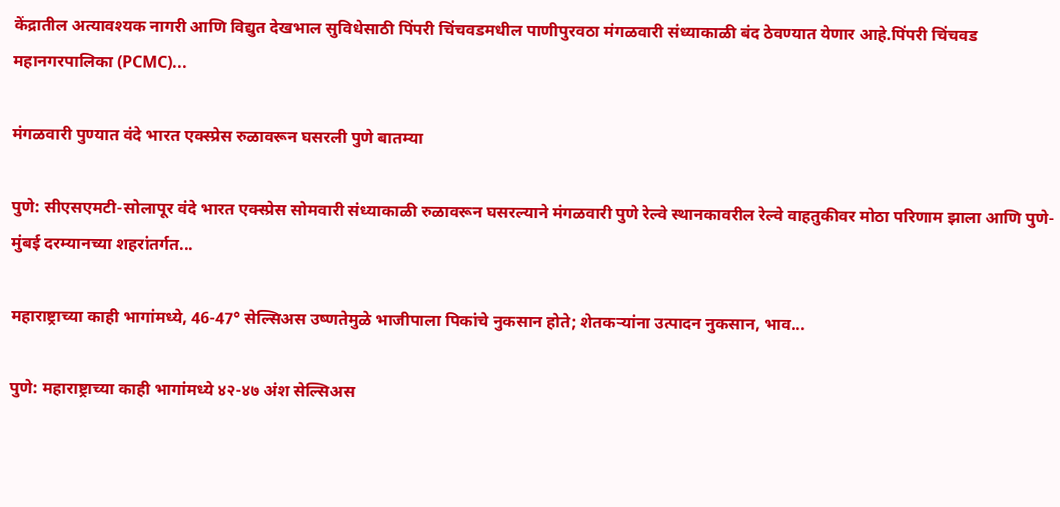केंद्रातील अत्यावश्यक नागरी आणि विद्युत देखभाल सुविधेसाठी पिंपरी चिंचवडमधील पाणीपुरवठा मंगळवारी संध्याकाळी बंद ठेवण्यात येणार आहे.पिंपरी चिंचवड महानगरपालिका (PCMC)...

मंगळवारी पुण्यात वंदे भारत एक्स्प्रेस रुळावरून घसरली पुणे बातम्या

पुणे: सीएसएमटी-सोलापूर वंदे भारत एक्स्प्रेस सोमवारी संध्याकाळी रुळावरून घसरल्याने मंगळवारी पुणे रेल्वे स्थानकावरील रेल्वे वाहतुकीवर मोठा परिणाम झाला आणि पुणे-मुंबई दरम्यानच्या शहरांतर्गत...

महाराष्ट्राच्या काही भागांमध्ये, 46-47° सेल्सिअस उष्णतेमुळे भाजीपाला पिकांचे नुकसान होते; शेतकऱ्यांना उत्पादन नुकसान, भाव...

पुणे: महाराष्ट्राच्या काही भागांमध्ये ४२-४७ अंश सेल्सिअस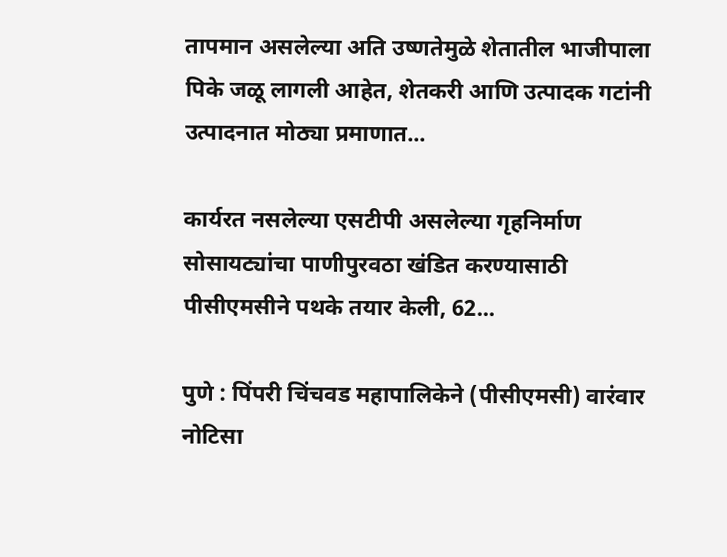तापमान असलेल्या अति उष्णतेमुळे शेतातील भाजीपाला पिके जळू लागली आहेत, शेतकरी आणि उत्पादक गटांनी उत्पादनात मोठ्या प्रमाणात...

कार्यरत नसलेल्या एसटीपी असलेल्या गृहनिर्माण सोसायट्यांचा पाणीपुरवठा खंडित करण्यासाठी पीसीएमसीने पथके तयार केली, 62...

पुणे : पिंपरी चिंचवड महापालिकेने (पीसीएमसी) वारंवार नोटिसा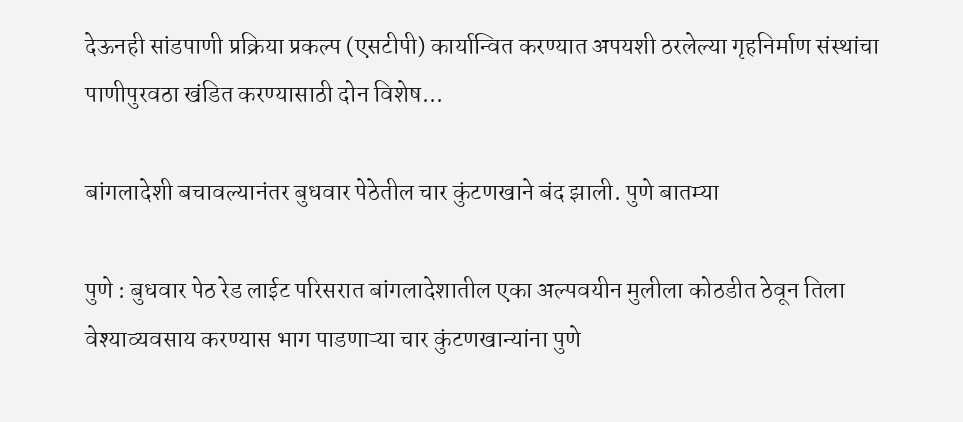देऊनही सांडपाणी प्रक्रिया प्रकल्प (एसटीपी) कार्यान्वित करण्यात अपयशी ठरलेल्या गृहनिर्माण संस्थांचा पाणीपुरवठा खंडित करण्यासाठी दोन विशेष...

बांगलादेशी बचावल्यानंतर बुधवार पेठेतील चार कुंटणखाने बंद झाली. पुणे बातम्या

पुणे : बुधवार पेठ रेड लाईट परिसरात बांगलादेशातील एका अल्पवयीन मुलीला कोठडीत ठेवून तिला वेश्याव्यवसाय करण्यास भाग पाडणाऱ्या चार कुंटणखान्यांना पुणे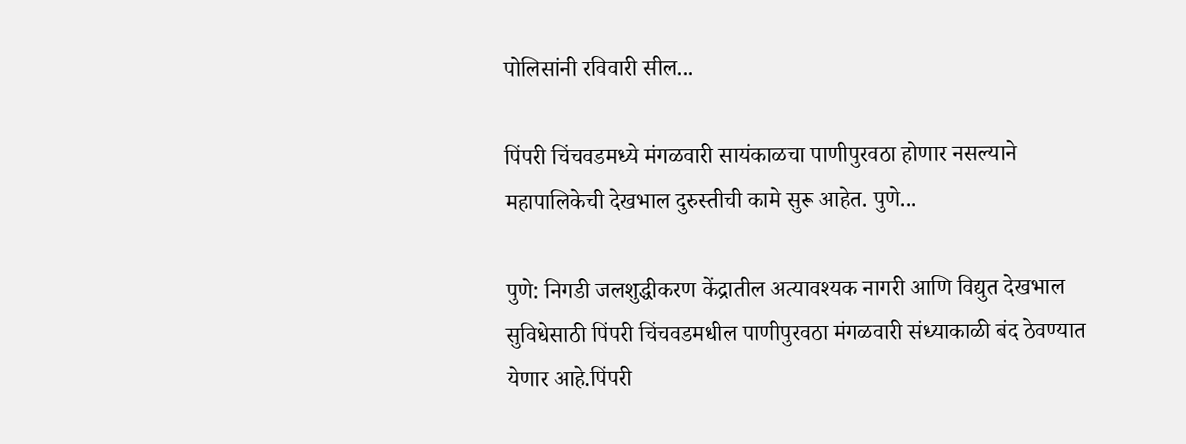पोलिसांनी रविवारी सील...

पिंपरी चिंचवडमध्ये मंगळवारी सायंकाळचा पाणीपुरवठा होणार नसल्याने महापालिकेची देखभाल दुरुस्तीची कामे सुरू आहेत. पुणे...

पुणे: निगडी जलशुद्धीकरण केंद्रातील अत्यावश्यक नागरी आणि विद्युत देखभाल सुविधेसाठी पिंपरी चिंचवडमधील पाणीपुरवठा मंगळवारी संध्याकाळी बंद ठेवण्यात येणार आहे.पिंपरी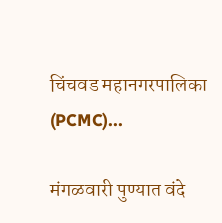चिंचवड महानगरपालिका (PCMC)...

मंगळवारी पुण्यात वंदे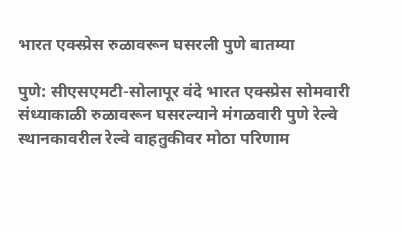भारत एक्स्प्रेस रुळावरून घसरली पुणे बातम्या

पुणे: सीएसएमटी-सोलापूर वंदे भारत एक्स्प्रेस सोमवारी संध्याकाळी रुळावरून घसरल्याने मंगळवारी पुणे रेल्वे स्थानकावरील रेल्वे वाहतुकीवर मोठा परिणाम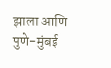झाला आणि पुणे-मुंबई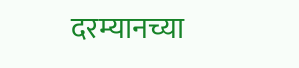दरम्यानच्या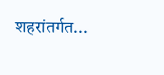शहरांतर्गत...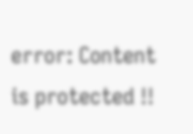error: Content is protected !!